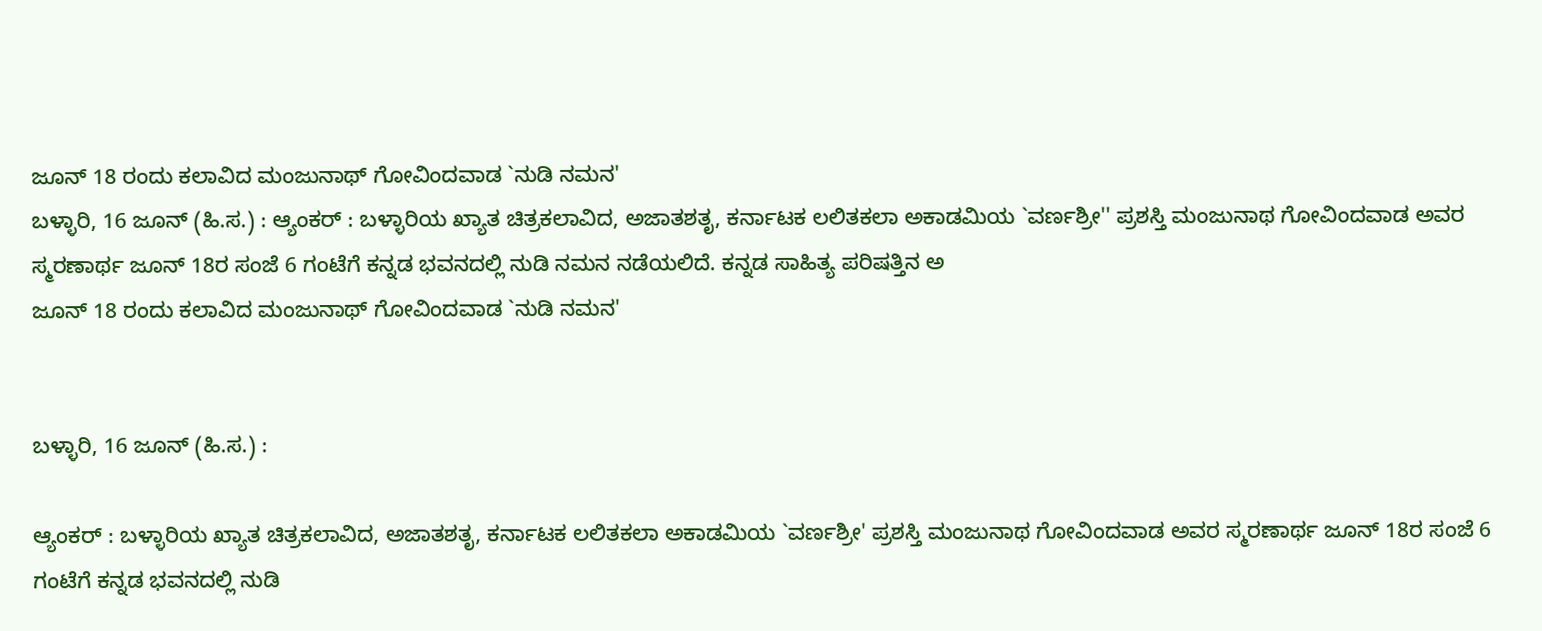ಜೂನ್ 18 ರಂದು ಕಲಾವಿದ ಮಂಜುನಾಥ್ ಗೋವಿಂದವಾಡ `ನುಡಿ ನಮನ'
ಬಳ್ಳಾರಿ, 16 ಜೂನ್ (ಹಿ.ಸ.) : ಆ್ಯಂಕರ್ : ಬಳ್ಳಾರಿಯ ಖ್ಯಾತ ಚಿತ್ರಕಲಾವಿದ, ಅಜಾತಶತೃ, ಕರ್ನಾಟಕ ಲಲಿತಕಲಾ ಅಕಾಡಮಿಯ `ವರ್ಣಶ್ರೀ'' ಪ್ರಶಸ್ತಿ ಮಂಜುನಾಥ ಗೋವಿಂದವಾಡ ಅವರ ಸ್ಮರಣಾರ್ಥ ಜೂನ್ 18ರ ಸಂಜೆ 6 ಗಂಟೆಗೆ ಕನ್ನಡ ಭವನದಲ್ಲಿ ನುಡಿ ನಮನ ನಡೆಯಲಿದೆ. ಕನ್ನಡ ಸಾಹಿತ್ಯ ಪರಿಷತ್ತಿನ ಅ
ಜೂನ್ 18 ರಂದು ಕಲಾವಿದ ಮಂಜುನಾಥ್ ಗೋವಿಂದವಾಡ `ನುಡಿ ನಮನ'


ಬಳ್ಳಾರಿ, 16 ಜೂನ್ (ಹಿ.ಸ.) :

ಆ್ಯಂಕರ್ : ಬಳ್ಳಾರಿಯ ಖ್ಯಾತ ಚಿತ್ರಕಲಾವಿದ, ಅಜಾತಶತೃ, ಕರ್ನಾಟಕ ಲಲಿತಕಲಾ ಅಕಾಡಮಿಯ `ವರ್ಣಶ್ರೀ' ಪ್ರಶಸ್ತಿ ಮಂಜುನಾಥ ಗೋವಿಂದವಾಡ ಅವರ ಸ್ಮರಣಾರ್ಥ ಜೂನ್ 18ರ ಸಂಜೆ 6 ಗಂಟೆಗೆ ಕನ್ನಡ ಭವನದಲ್ಲಿ ನುಡಿ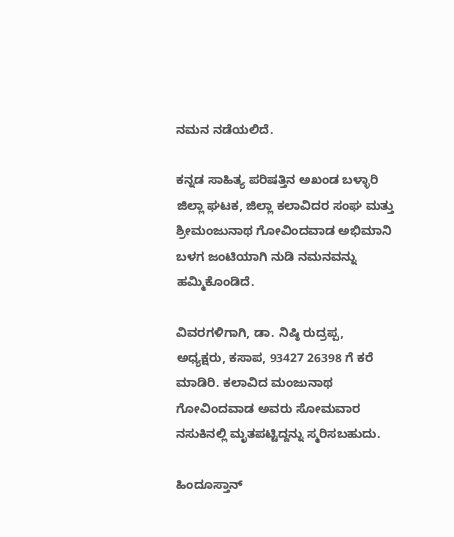ನಮನ ನಡೆಯಲಿದೆ.

ಕನ್ನಡ ಸಾಹಿತ್ಯ ಪರಿಷತ್ತಿನ ಅಖಂಡ ಬಳ್ಳಾರಿ ಜಿಲ್ಲಾ ಘಟಕ, ಜಿಲ್ಲಾ ಕಲಾವಿದರ ಸಂಘ ಮತ್ತು ಶ್ರೀಮಂಜುನಾಥ ಗೋವಿಂದವಾಡ ಅಭಿಮಾನಿ ಬಳಗ ಜಂಟಿಯಾಗಿ ನುಡಿ ನಮನವನ್ನು ಹಮ್ಮಿಕೊಂಡಿದೆ.

ವಿವರಗಳಿಗಾಗಿ, ಡಾ. ನಿಷ್ಠಿ ರುದ್ರಪ್ಪ, ಅಧ್ಯಕ್ಷರು, ಕಸಾಪ, 93427 26398 ಗೆ ಕರೆ ಮಾಡಿರಿ. ಕಲಾವಿದ ಮಂಜುನಾಥ ಗೋವಿಂದವಾಡ ಅವರು ಸೋಮವಾರ ನಸುಕಿನಲ್ಲಿ ಮೃತಪಟ್ಟಿದ್ದನ್ನು ಸ್ಮರಿಸಬಹುದು.

ಹಿಂದೂಸ್ತಾನ್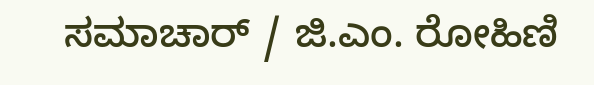ಸಮಾಚಾರ್ / ಜಿ.ಎಂ. ರೋಹಿಣಿ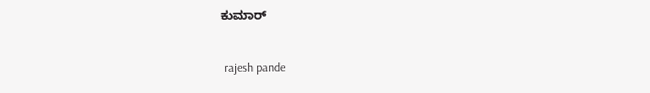ಕುಮಾರ್


 rajesh pande